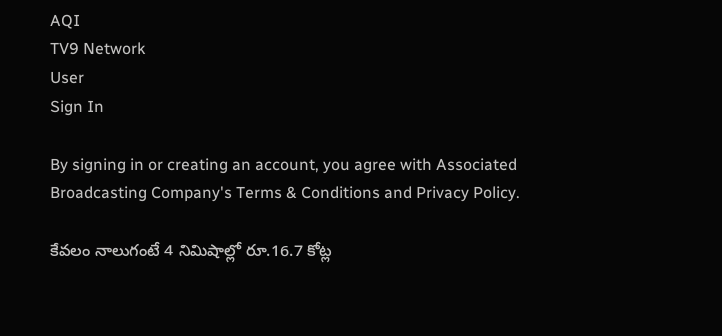AQI
TV9 Network
User
Sign In

By signing in or creating an account, you agree with Associated Broadcasting Company's Terms & Conditions and Privacy Policy.

కేవలం నాలుగంటే 4 నిమిషాల్లో రూ.16.7 కోట్ల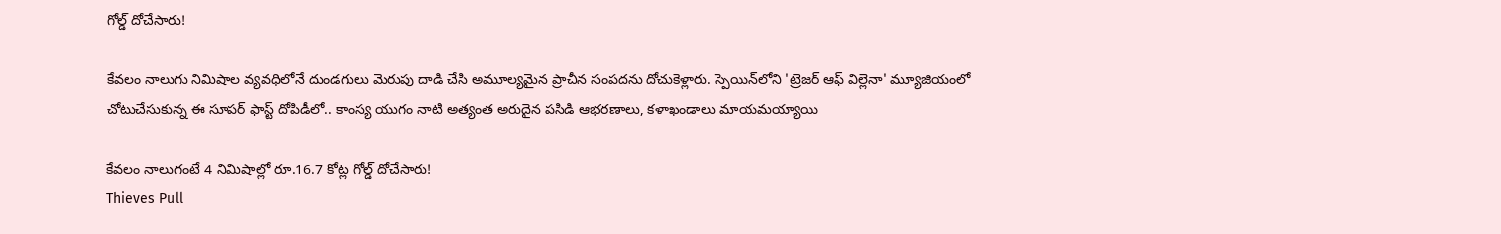గోల్డ్ దోచేసారు!

కేవలం నాలుగు నిమిషాల వ్యవధిలోనే దుండగులు మెరుపు దాడి చేసి అమూల్యమైన ప్రాచీన సంపదను దోచుకెళ్లారు. స్పెయిన్‌లోని 'ట్రెజర్ ఆఫ్ విల్లెనా' మ్యూజియంలో చోటుచేసుకున్న ఈ సూపర్ ఫాస్ట్ దోపిడీలో.. కాంస్య యుగం నాటి అత్యంత అరుదైన పసిడి ఆభరణాలు, కళాఖండాలు మాయమయ్యాయి

కేవలం నాలుగంటే 4 నిమిషాల్లో రూ.16.7 కోట్ల గోల్డ్ దోచేసారు!
Thieves Pull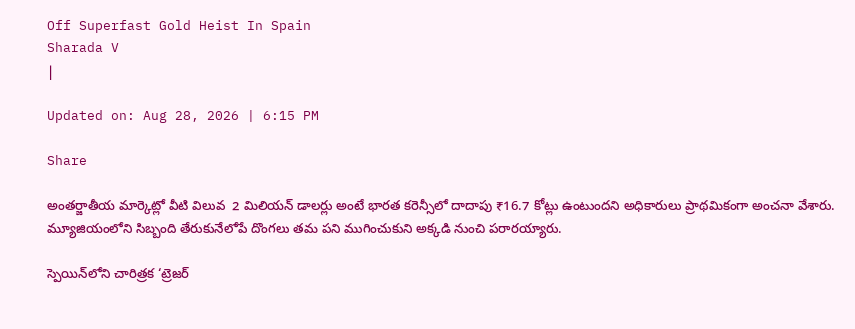Off Superfast Gold Heist In Spain
Sharada V
|

Updated on: Aug 28, 2026 | 6:15 PM

Share

అంతర్జాతీయ మార్కెట్లో వీటి విలువ  2 మిలియన్ డాలర్లు అంటే భారత కరెన్సీలో దాదాపు ₹16.7 కోట్లు ఉంటుందని అధికారులు ప్రాథమికంగా అంచనా వేశారు. మ్యూజియంలోని సిబ్బంది తేరుకునేలోపే దొంగలు తమ పని ముగించుకుని అక్కడి నుంచి పరారయ్యారు.

స్పెయిన్‌లోని చారిత్రక ‘ట్రెజర్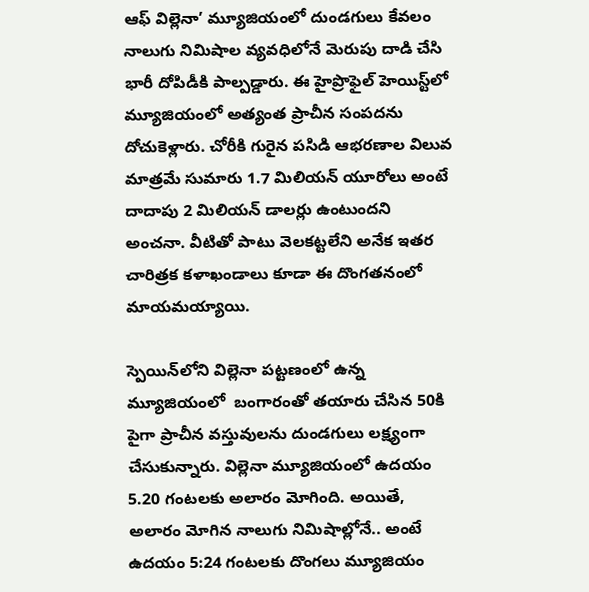ఆఫ్ విల్లెనా’ మ్యూజియంలో దుండగులు కేవలం నాలుగు నిమిషాల వ్యవధిలోనే మెరుపు దాడి చేసి భారీ దోపిడీకి పాల్పడ్డారు. ఈ హైప్రొఫైల్ హెయిస్ట్‌లో మ్యూజియంలో అత్యంత ప్రాచీన సంపదను దోచుకెళ్లారు. చోరీకి గురైన పసిడి ఆభరణాల విలువ మాత్రమే సుమారు 1.7 మిలియన్ యూరోలు అంటే దాదాపు 2 మిలియన్ డాలర్లు ఉంటుందని అంచనా. వీటితో పాటు వెలకట్టలేని అనేక ఇతర చారిత్రక కళాఖండాలు కూడా ఈ దొంగతనంలో మాయమయ్యాయి.

స్పెయిన్‌లోని విల్లెనా పట్టణంలో ఉన్న మ్యూజియంలో  బంగారంతో తయారు చేసిన 50కి పైగా ప్రాచీన వస్తువులను దుండగులు లక్ష్యంగా చేసుకున్నారు. విల్లెనా మ్యూజియంలో ఉదయం 5.20 గంటలకు అలారం మోగింది. అయితే, అలారం మోగిన నాలుగు నిమిషాల్లోనే.. అంటే ఉదయం 5:24 గంటలకు దొంగలు మ్యూజియం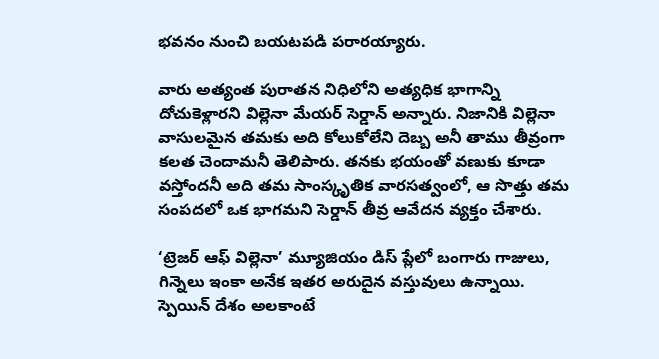భవనం నుంచి బయటపడి పరారయ్యారు.

వారు అత్యంత పురాతన నిధిలోని అత్యధిక భాగాన్ని దోచుకెళ్లారని విల్లెనా మేయర్ సెర్డాన్ అన్నారు. నిజానికి విల్లెనా వాసులమైన తమకు అది కోలుకోలేని దెబ్బ అనీ తాము తీవ్రంగా కలత చెందామనీ తెలిపారు. తనకు భయంతో వణుకు కూడా వస్తోందనీ అది తమ సాంస్కృతిక వారసత్వంలో, ఆ సొత్తు తమ సంపదలో ఒక భాగమని సెర్డాన్ తీవ్ర ఆవేదన వ్యక్తం చేశారు.

‘ట్రెజర్ ఆఫ్ విల్లెనా’ మ్యూజియం డిస్ ప్లేలో బంగారు గాజులు, గిన్నెలు ఇంకా అనేక ఇతర అరుదైన వస్తువులు ఉన్నాయి. స్పెయిన్ దేశం అలకాంటే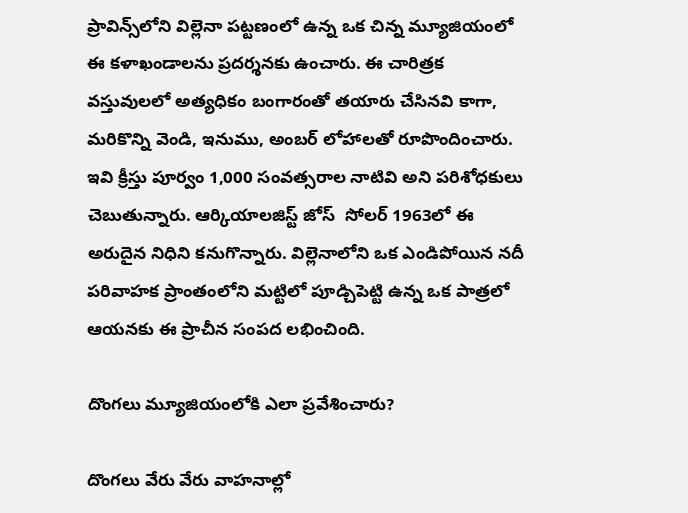ప్రావిన్స్‌లోని విల్లెనా పట్టణంలో ఉన్న ఒక చిన్న మ్యూజియంలో ఈ కళాఖండాలను ప్రదర్శనకు ఉంచారు. ఈ చారిత్రక వస్తువులలో అత్యధికం బంగారంతో తయారు చేసినవి కాగా, మరికొన్ని వెండి, ఇనుము, అంబర్ లోహాలతో రూపొందించారు. ఇవి క్రీస్తు పూర్వం 1,000 సంవత్సరాల నాటివి అని పరిశోధకులు చెబుతున్నారు. ఆర్కియాలజిస్ట్ జోస్  సోలర్ 1963లో ఈ అరుదైన నిధిని కనుగొన్నారు. విల్లెనాలోని ఒక ఎండిపోయిన నదీ పరివాహక ప్రాంతంలోని మట్టిలో పూడ్చిపెట్టి ఉన్న ఒక పాత్రలో ఆయనకు ఈ ప్రాచీన సంపద లభించింది.

దొంగలు మ్యూజియంలోకి ఎలా ప్రవేశించారు?

దొంగలు వేరు వేరు వాహనాల్లో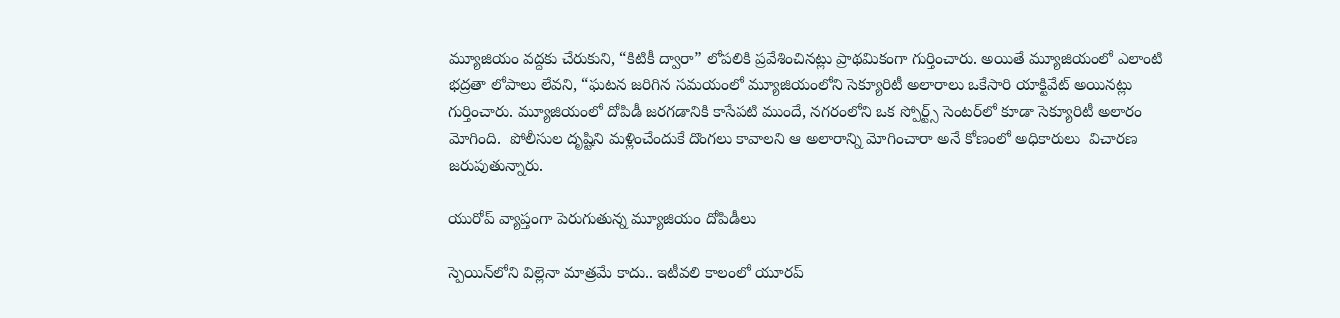మ్యూజియం వద్దకు చేరుకుని, “కిటికీ ద్వారా” లోపలికి ప్రవేశించినట్లు ప్రాథమికంగా గుర్తించారు. అయితే మ్యూజియంలో ఎలాంటి భద్రతా లోపాలు లేవని, “ఘటన జరిగిన సమయంలో మ్యూజియంలోని సెక్యూరిటీ అలారాలు ఒకేసారి యాక్టివేట్ అయినట్లు గుర్తించారు. మ్యూజియంలో దోపిడీ జరగడానికి కాసేపటి ముందే, నగరంలోని ఒక స్పోర్ట్స్ సెంటర్‌లో కూడా సెక్యూరిటీ అలారం మోగింది.  పోలీసుల దృష్టిని మళ్లించేందుకే దొంగలు కావాలని ఆ అలారాన్ని మోగించారా అనే కోణంలో అధికారులు  విచారణ జరుపుతున్నారు.

యురోప్‌ వ్యాప్తంగా పెరుగుతున్న మ్యూజియం దోపిడీలు

స్పెయిన్‌లోని విల్లెనా మాత్రమే కాదు.. ఇటీవలి కాలంలో యూరప్‌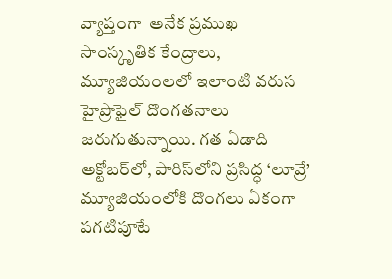వ్యాప్తంగా  అనేక ప్రముఖ సాంస్కృతిక కేంద్రాలు, మ్యూజియంలలో ఇలాంటి వరుస హైప్రొఫైల్ దొంగతనాలు జరుగుతున్నాయి. గత ఏడాది అక్టోబర్‌లో, పారిస్‌లోని ప్రసిద్ధ ‘లూవ్రే’ మ్యూజియంలోకి దొంగలు ఏకంగా పగటిపూటే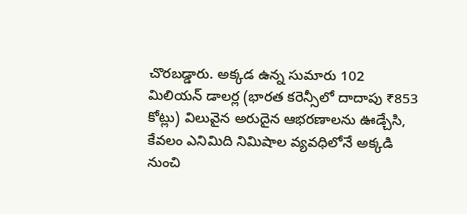చొరబడ్డారు. అక్కడ ఉన్న సుమారు 102 మిలియన్ డాలర్ల (భారత కరెన్సీలో దాదాపు ₹853 కోట్లు) విలువైన అరుదైన ఆభరణాలను ఊడ్చేసి, కేవలం ఎనిమిది నిమిషాల వ్యవధిలోనే అక్కడి నుంచి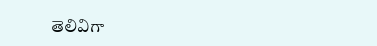తెలివిగా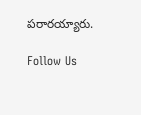పరారయ్యారు.

Follow Us